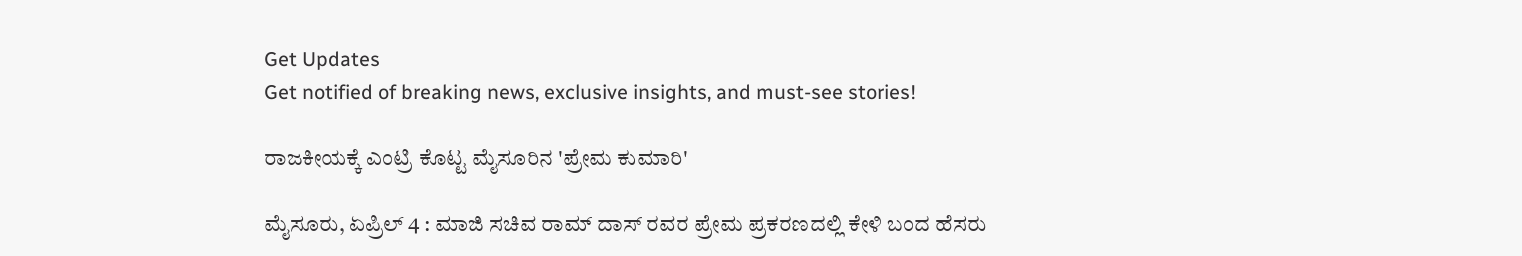Get Updates
Get notified of breaking news, exclusive insights, and must-see stories!

ರಾಜಕೀಯಕ್ಕೆ ಎಂಟ್ರಿ ಕೊಟ್ಟ ಮೈಸೂರಿನ 'ಪ್ರೇಮ ಕುಮಾರಿ'

ಮೈಸೂರು, ಏಪ್ರಿಲ್ 4 : ಮಾಜಿ ಸಚಿವ ರಾಮ್ ದಾಸ್ ರವರ ಪ್ರೇಮ ಪ್ರಕರಣದಲ್ಲಿ ಕೇಳಿ ಬಂದ ಹೆಸರು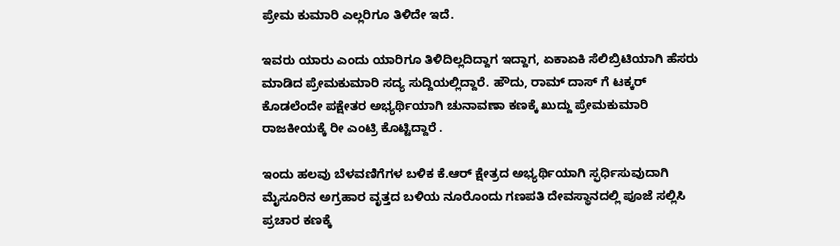ಪ್ರೇಮ ಕುಮಾರಿ ಎಲ್ಲರಿಗೂ ತಿಳಿದೇ ಇದೆ.

ಇವರು ಯಾರು ಎಂದು ಯಾರಿಗೂ ತಿಳಿದಿಲ್ಲದಿದ್ದಾಗ ಇದ್ದಾಗ, ಏಕಾಏಕಿ ಸೆಲಿಬ್ರಿಟಿಯಾಗಿ ಹೆಸರು ಮಾಡಿದ ಪ್ರೇಮಕುಮಾರಿ ಸದ್ಯ ಸುದ್ದಿಯಲ್ಲಿದ್ದಾರೆ. ಹೌದು, ರಾಮ್ ದಾಸ್ ಗೆ ಟಕ್ಕರ್ ಕೊಡಲೆಂದೇ ಪಕ್ಷೇತರ ಅಭ್ಯರ್ಥಿಯಾಗಿ ಚುನಾವಣಾ ಕಣಕ್ಕೆ ಖುದ್ದು ಪ್ರೇಮಕುಮಾರಿ ರಾಜಕೀಯಕ್ಕೆ ರೀ ಎಂಟ್ರಿ ಕೊಟ್ಟಿದ್ದಾರೆ .

ಇಂದು ಹಲವು ಬೆಳವಣಿಗೆಗಳ ಬಳಿಕ ಕೆ.ಆರ್ ಕ್ಷೇತ್ರದ ಅಭ್ಯರ್ಥಿಯಾಗಿ ಸ್ಫರ್ಧಿಸುವುದಾಗಿ ಮೈಸೂರಿನ ಅಗ್ರಹಾರ ವೃತ್ತದ ಬಳಿಯ ನೂರೊಂದು ಗಣಪತಿ ದೇವಸ್ಥಾನದಲ್ಲಿ ಪೂಜೆ ಸಲ್ಲಿಸಿ ಪ್ರಚಾರ ಕಣಕ್ಕೆ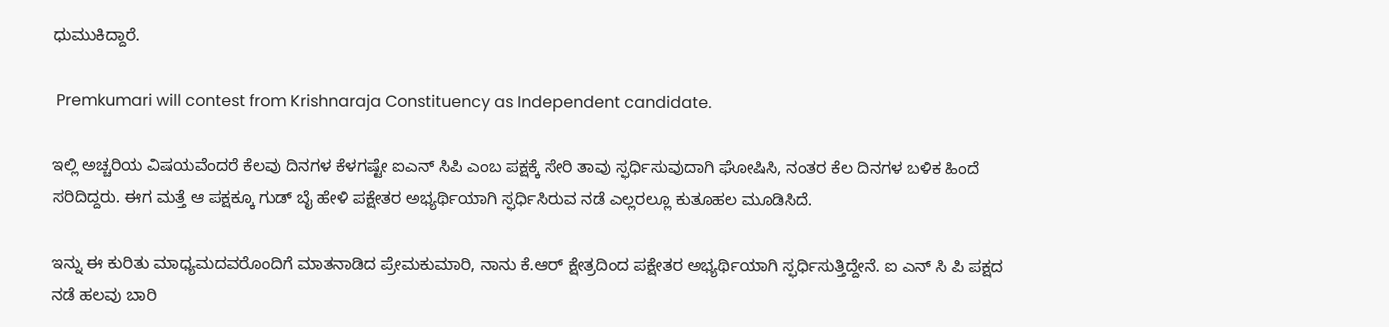ಧುಮುಕಿದ್ದಾರೆ.

 Premkumari will contest from Krishnaraja Constituency as Independent candidate.

ಇಲ್ಲಿ ಅಚ್ಚರಿಯ ವಿಷಯವೆಂದರೆ ಕೆಲವು ದಿನಗಳ ಕೆಳಗಷ್ಟೇ ಐಎನ್ ಸಿಪಿ ಎಂಬ ಪಕ್ಷಕ್ಕೆ ಸೇರಿ ತಾವು ಸ್ಫರ್ಧಿಸುವುದಾಗಿ ಘೋಷಿಸಿ, ನಂತರ ಕೆಲ ದಿನಗಳ ಬಳಿಕ ಹಿಂದೆ ಸರಿದಿದ್ದರು. ಈಗ ಮತ್ತೆ ಆ ಪಕ್ಷಕ್ಕೂ ಗುಡ್ ಬೈ ಹೇಳಿ ಪಕ್ಷೇತರ ಅಭ್ಯರ್ಥಿಯಾಗಿ ಸ್ಫರ್ಧಿಸಿರುವ ನಡೆ ಎಲ್ಲರಲ್ಲೂ ಕುತೂಹಲ ಮೂಡಿಸಿದೆ.

ಇನ್ನು ಈ ಕುರಿತು ಮಾಧ್ಯಮದವರೊಂದಿಗೆ ಮಾತನಾಡಿದ ಪ್ರೇಮಕುಮಾರಿ, ನಾನು ಕೆ.ಆರ್ ಕ್ಷೇತ್ರದಿಂದ ಪಕ್ಷೇತರ ಅಭ್ಯರ್ಥಿಯಾಗಿ ಸ್ಫರ್ಧಿಸುತ್ತಿದ್ದೇನೆ. ಐ ಎನ್ ಸಿ ಪಿ ಪಕ್ಷದ ನಡೆ ಹಲವು ಬಾರಿ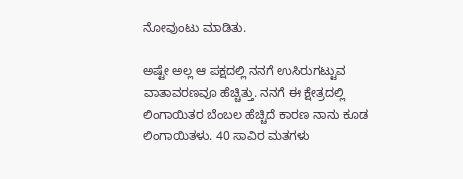ನೋವುಂಟು ಮಾಡಿತು.

ಅಷ್ಟೇ ಅಲ್ಲ ಆ ಪಕ್ಷದಲ್ಲಿ ನನಗೆ ಉಸಿರುಗಟ್ಟುವ ವಾತಾವರಣವೂ ಹೆಚ್ಚಿತ್ತು. ನನಗೆ ಈ ಕ್ಷೇತ್ರದಲ್ಲಿ ಲಿಂಗಾಯಿತರ ಬೆಂಬಲ ಹೆಚ್ಚಿದೆ ಕಾರಣ ನಾನು ಕೂಡ ಲಿಂಗಾಯಿತಳು. 40 ಸಾವಿರ ಮತಗಳು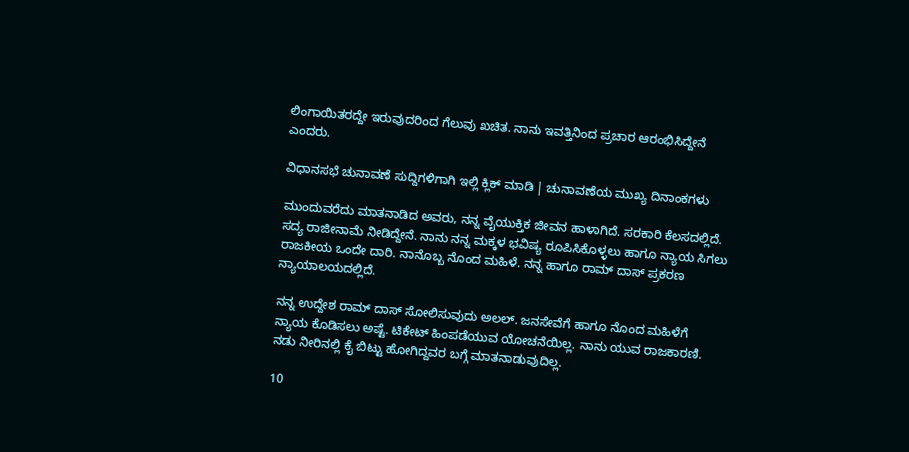ಲಿಂಗಾಯಿತರದ್ದೇ ಇರುವುದರಿಂದ ಗೆಲುವು ಖಚಿತ. ನಾನು ಇವತ್ತಿನಿಂದ ಪ್ರಚಾರ ಆರಂಭಿಸಿದ್ದೇನೆ ಎಂದರು.

ವಿಧಾನಸಭೆ ಚುನಾವಣೆ ಸುದ್ದಿಗಳಿಗಾಗಿ ಇಲ್ಲಿ ಕ್ಲಿಕ್ ಮಾಡಿ | ಚುನಾವಣೆಯ ಮುಖ್ಯ ದಿನಾಂಕಗಳು

ಮುಂದುವರೆದು ಮಾತನಾಡಿದ ಅವರು, ನನ್ನ ವೈಯುಕ್ತಿಕ ಜೀವನ ಹಾಳಾಗಿದೆ. ಸರಕಾರಿ ಕೆಲಸದಲ್ಲಿದೆ. ಸದ್ಯ ರಾಜೀನಾಮೆ ನೀಡಿದ್ದೇನೆ. ನಾನು ನನ್ನ ಮಕ್ಕಳ ಭವಿಷ್ಯ ರೂಪಿಸಿಕೊಳ್ಳಲು ಹಾಗೂ ನ್ಯಾಯ ಸಿಗಲು ರಾಜಕೀಯ ಒಂದೇ ದಾರಿ. ನಾನೊಬ್ಬ ನೊಂದ ಮಹಿಳೆ. ನನ್ನ ಹಾಗೂ ರಾಮ್ ದಾಸ್ ಪ್ರಕರಣ ನ್ಯಾಯಾಲಯದಲ್ಲಿದೆ.

ನನ್ನ ಉದ್ದೇಶ ರಾಮ್ ದಾಸ್ ಸೋಲಿಸುವುದು ಅಲಲ್. ಜನಸೇವೆಗೆ ಹಾಗೂ ನೊಂದ ಮಹಿಳೆಗೆ ನ್ಯಾಯ ಕೊಡಿಸಲು ಅಷ್ಟೆ. ಟಿಕೇಟ್ ಹಿಂಪಡೆಯುವ ಯೋಚನೆಯಿಲ್ಲ. ನಾನು ಯುವ ರಾಜಕಾರಣಿ. ನಡು ನೀರಿನಲ್ಲಿ ಕೈ ಬಿಟ್ಟು ಹೋಗಿದ್ದವರ ಬಗ್ಗೆ ಮಾತನಾಡುವುದಿಲ್ಲ.

10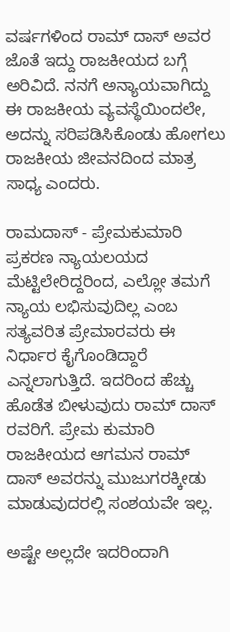ವರ್ಷಗಳಿಂದ ರಾಮ್ ದಾಸ್ ಅವರ ಜೊತೆ ಇದ್ದು ರಾಜಕೀಯದ ಬಗ್ಗೆ ಅರಿವಿದೆ. ನನಗೆ ಅನ್ಯಾಯವಾಗಿದ್ದು ಈ ರಾಜಕೀಯ ವ್ಯವಸ್ಥೆಯಿಂದಲೇ, ಅದನ್ನು ಸರಿಪಡಿಸಿಕೊಂಡು ಹೋಗಲು ರಾಜಕೀಯ ಜೀವನದಿಂದ ಮಾತ್ರ ಸಾಧ್ಯ ಎಂದರು.

ರಾಮದಾಸ್ - ಪ್ರೇಮಕುಮಾರಿ ಪ್ರಕರಣ ನ್ಯಾಯಲಯದ ಮೆಟ್ಟಿಲೇರಿದ್ದರಿಂದ, ಎಲ್ಲೋ ತಮಗೆ ನ್ಯಾಯ ಲಭಿಸುವುದಿಲ್ಲ ಎಂಬ ಸತ್ಯವರಿತ ಪ್ರೇಮಾರವರು ಈ ನಿರ್ಧಾರ ಕೈಗೊಂಡಿದ್ದಾರೆ ಎನ್ನಲಾಗುತ್ತಿದೆ. ಇದರಿಂದ ಹೆಚ್ಚು ಹೊಡೆತ ಬೀಳುವುದು ರಾಮ್ ದಾಸ್ ರವರಿಗೆ. ಪ್ರೇಮ ಕುಮಾರಿ ರಾಜಕೀಯದ ಆಗಮನ ರಾಮ್ ದಾಸ್‌ ಅವರನ್ನು ಮುಜುಗರಕ್ಕೀಡು ಮಾಡುವುದರಲ್ಲಿ ಸಂಶಯವೇ ಇಲ್ಲ.

ಅಷ್ಟೇ ಅಲ್ಲದೇ ಇದರಿಂದಾಗಿ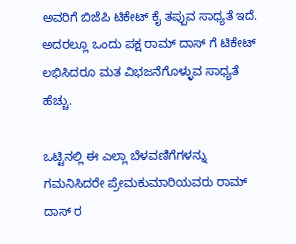ಅವರಿಗೆ ಬಿಜೆಪಿ ಟಿಕೇಟ್ ಕೈ ತಪ್ಪುವ ಸಾಧ್ಯತೆ ಇದೆ. ಅದರಲ್ಲೂ ಒಂದು ಪಕ್ಷ ರಾಮ್ ದಾಸ್ ಗೆ ಟಿಕೇಟ್ ಲಭಿಸಿದರೂ ಮತ ವಿಭಜನೆಗೊಳ್ಳುವ ಸಾಧ್ಯತೆ ಹೆಚ್ಚು.

ಒಟ್ಟಿನಲ್ಲಿ ಈ ಎಲ್ಲಾ ಬೆಳವಣಿಗೆಗಳನ್ನು ಗಮನಿಸಿದರೇ ಪ್ರೇಮಕುಮಾರಿಯವರು ರಾಮ್ ದಾಸ್ ರ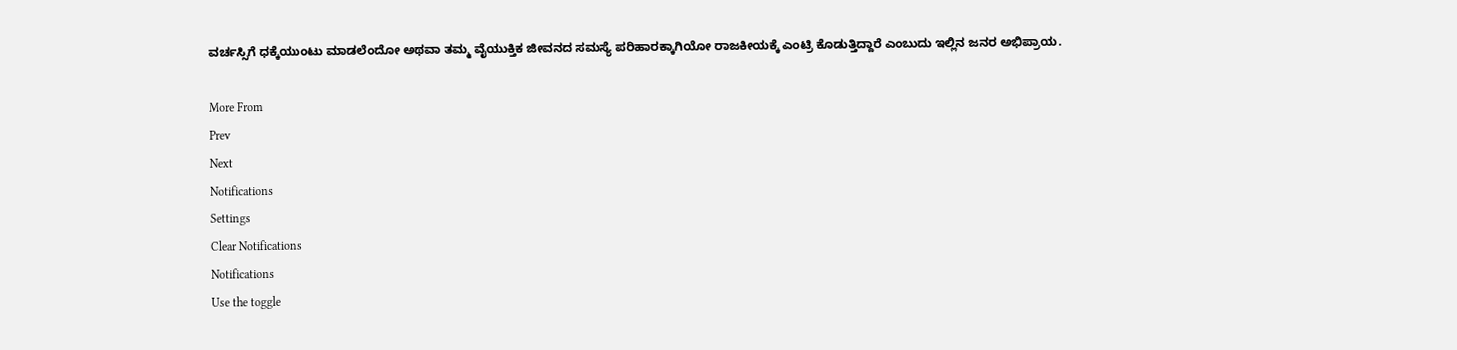ವರ್ಚಸ್ಸಿಗೆ ಧಕ್ಕೆಯುಂಟು ಮಾಡಲೆಂದೋ ಅಥವಾ ತಮ್ಮ ವೈಯುಕ್ತಿಕ ಜೀವನದ ಸಮಸ್ಯೆ ಪರಿಹಾರಕ್ಕಾಗಿಯೋ ರಾಜಕೀಯಕ್ಕೆ ಎಂಟ್ರಿ ಕೊಡುತ್ತಿದ್ದಾರೆ ಎಂಬುದು ಇಲ್ಲಿನ ಜನರ ಅಭಿಪ್ರಾಯ.

More From
Prev
Next
Notifications
Settings
Clear Notifications
Notifications
Use the toggle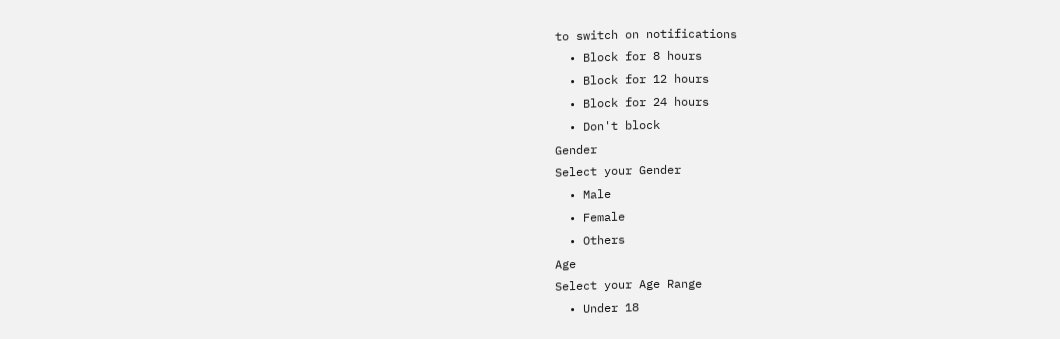to switch on notifications
  • Block for 8 hours
  • Block for 12 hours
  • Block for 24 hours
  • Don't block
Gender
Select your Gender
  • Male
  • Female
  • Others
Age
Select your Age Range
  • Under 18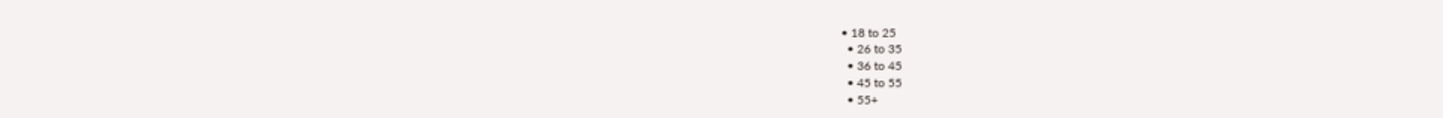• 18 to 25
  • 26 to 35
  • 36 to 45
  • 45 to 55
  • 55+